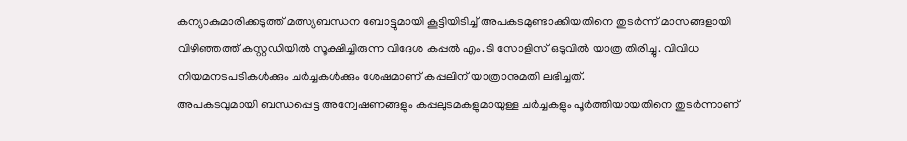കന്യാകുമാരിക്കടുത്ത് മത്സ്യബന്ധന ബോട്ടുമായി കൂട്ടിയിടിച്ച് അപകടമുണ്ടാക്കിയതിനെ തുടർന്ന് മാസങ്ങളായി വിഴിഞ്ഞത്ത് കസ്റ്റഡിയിൽ സൂക്ഷിച്ചിരുന്ന വിദേശ കപ്പൽ എം.ടി സോളിസ് ഒടുവിൽ യാത്ര തിരിച്ചു. വിവിധ നിയമനടപടികൾക്കും ചർച്ചകൾക്കും ശേഷമാണ് കപ്പലിന് യാത്രാനുമതി ലഭിച്ചത്.
അപകടവുമായി ബന്ധപ്പെട്ട അന്വേഷണങ്ങളും കപ്പലുടമകളുമായുള്ള ചർച്ചകളും പൂർത്തിയായതിനെ തുടർന്നാണ്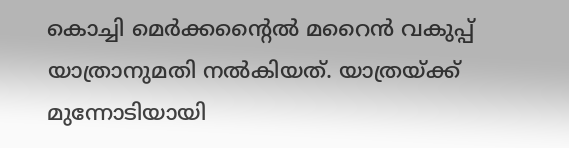കൊച്ചി മെർക്കന്റൈൽ മറൈൻ വകുപ്പ് യാത്രാനുമതി നൽകിയത്. യാത്രയ്ക്ക് മുന്നോടിയായി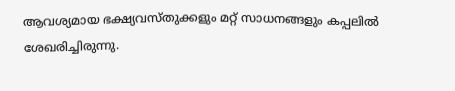ആവശ്യമായ ഭക്ഷ്യവസ്തുക്കളും മറ്റ് സാധനങ്ങളും കപ്പലിൽ ശേഖരിച്ചിരുന്നു.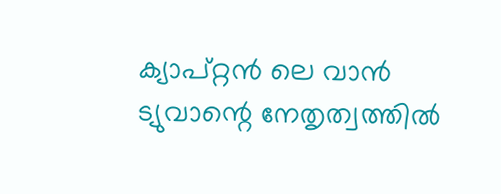ക്യാപ്റ്റൻ ലെ വാൻ ട്യുവാന്റെ നേതൃത്വത്തിൽ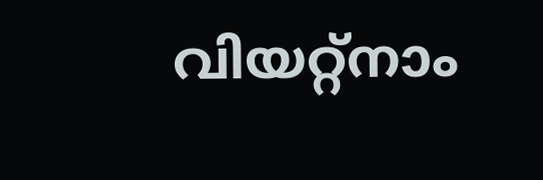വിയറ്റ്നാം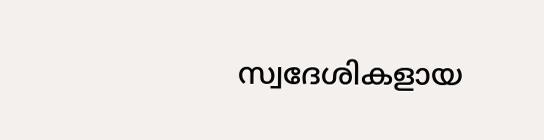സ്വദേശികളായ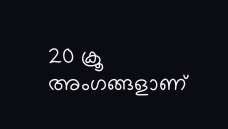20 ക്രൂ അംഗങ്ങളാണ്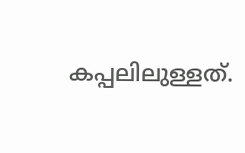കപ്പലിലുള്ളത്.